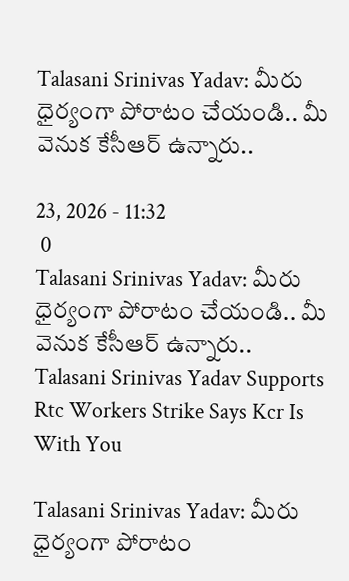Talasani Srinivas Yadav: మీరు ధైర్యంగా పోరాటం చేయండి.. మీ వెనుక కేసీఆర్ ఉన్నారు..

23, 2026 - 11:32
 0
Talasani Srinivas Yadav: మీరు ధైర్యంగా పోరాటం చేయండి.. మీ వెనుక కేసీఆర్ ఉన్నారు..
Talasani Srinivas Yadav Supports Rtc Workers Strike Says Kcr Is With You

Talasani Srinivas Yadav: మీరు ధైర్యంగా పోరాటం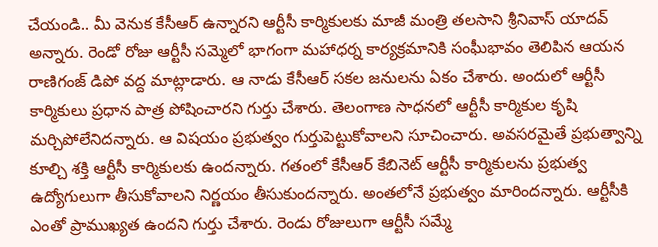చేయండి.. మీ వెనుక కేసీఆర్ ఉన్నారని ఆర్టీసీ కార్మికులకు మాజీ మంత్రి తలసాని శ్రీనివాస్ యాదవ్ అన్నారు. రెండో రోజు ఆర్టీసీ సమ్మెలో భాగంగా మహాధర్న కార్యక్రమానికి సంఘీభావం తెలిపిన ఆయన రాణిగంజ్ డిపో వద్ద మాట్లాడారు. ఆ నాడు కేసీఆర్ సకల జనులను ఏకం చేశారు. అందులో ఆర్టీసీ కార్మికులు ప్రధాన పాత్ర పోషించారని గుర్తు చేశారు. తెలంగాణ సాధనలో ఆర్టీసీ కార్మికుల కృషి మర్చిపోలేనిదన్నారు. ఆ విషయం ప్రభుత్వం గుర్తుపెట్టుకోవాలని సూచించారు. అవసరమైతే ప్రభుత్వాన్ని కూల్చి శక్తి ఆర్టీసీ కార్మికులకు ఉందన్నారు. గతంలో కేసీఆర్ కేబినెట్‌ ఆర్టీసీ కార్మికులను ప్రభుత్వ ఉద్యోగులుగా తీసుకోవాలని నిర్ణయం తీసుకుందన్నారు. అంతలోనే ప్రభుత్వం మారిందన్నారు. ఆర్టీసీకి ఎంతో ప్రాముఖ్యత ఉందని గుర్తు చేశారు. రెండు రోజులుగా ఆర్టీసీ సమ్మే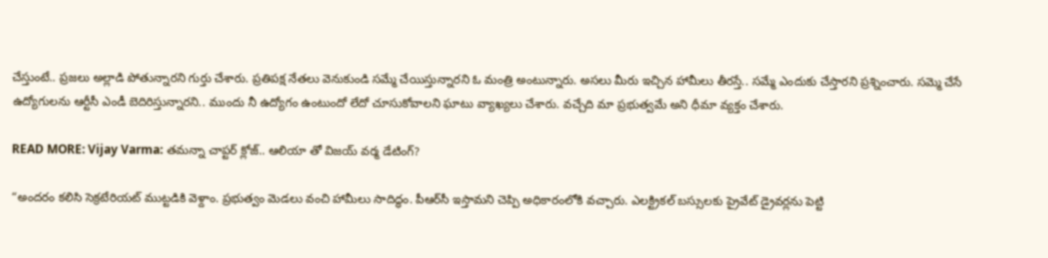చేస్తుంటే.. ప్రజలు అల్లాడి పోతున్నారని గుర్తు చేశారు. ప్రతిపక్ష నేతలు వెనుకుండి సమ్మే చేయిస్తున్నారని ఓ మంత్రి అంటున్నారు. అసలు మీరు ఇచ్చిన హామీలు తీరస్తే.. సమ్మే ఎందుకు చేస్తారని ప్రశ్నించారు. సమ్మె చేసే ఉద్యోగులను ఆర్టీసీ ఎండీ బెదిరిస్తున్నారని.. ముందు నీ ఉద్యోగం ఉంటుందో లేదో చూసుకోవాలని ఘాటు వ్యాఖ్యలు చేశారు. వచ్చేది మా ప్రభుత్వమే అని ధీమా వ్యక్తం చేశారు.

READ MORE: Vijay Varma: తమన్నా చాప్టర్ క్లోజ్.. ఆలియా తో విజయ్ వర్మ డేటింగ్?

“అందరం కలిసి సెక్రటేరియట్ ముట్టడికి వెళ్దాం. ప్రభుత్వం మెడలు వంచి హామీలు సాదిద్ధం. పీఆర్‌సీ ఇస్తామని చెప్పి అధికారంలోకి వచ్చారు. ఎలక్ట్రికల్ బస్సులకు ప్రైవేట్ డ్రైవర్లను పెట్టి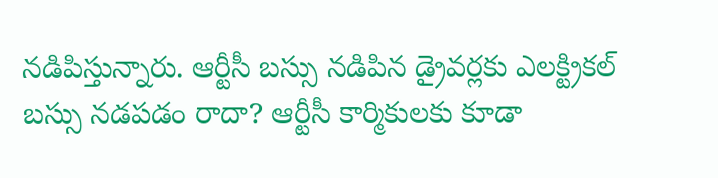నడిపిస్తున్నారు. ఆర్టీసీ బస్సు నడిపిన డ్రైవర్లకు ఎలక్ట్రికల్ బస్సు నడపడం రాదా? ఆర్టీసీ కార్మికులకు కూడా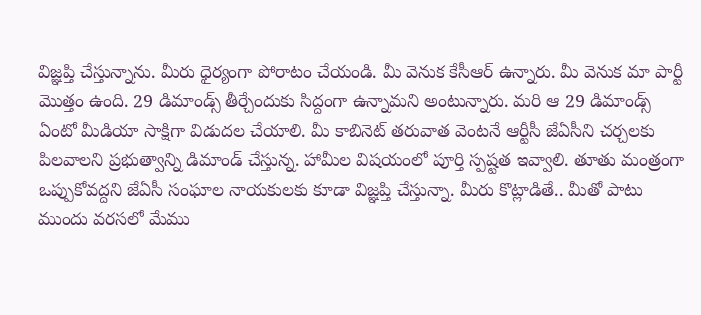విజ్ఞప్తి చేస్తున్నాను. మీరు ధైర్యంగా పోరాటం చేయండి. మీ వెనుక కేసీఆర్ ఉన్నారు. మీ వెనుక మా పార్టీ మొత్తం ఉంది. 29 డిమాండ్స్ తీర్చేందుకు సిద్దంగా ఉన్నామని అంటున్నారు. మరి ఆ 29 డిమాండ్స్ ఏంటో మీడియా సాక్షిగా విడుదల చేయాలి. మీ కాబినెట్ తరువాత వెంటనే ఆర్టీసీ జేఏసీని చర్చలకు పిలవాలని ప్రభుత్వాన్ని డిమాండ్ చేస్తున్న. హామీల విషయంలో పూర్తి స్పష్టత ఇవ్వాలి. తూతు మంత్రంగా ఒప్పుకోవద్దని జేఏసీ సంఘాల నాయకులకు కూడా విజ్ఞప్తి చేస్తున్నా. మీరు కొట్లాడితే.. మీతో పాటు ముందు వరసలో మేము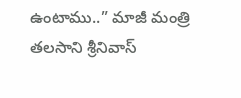ఉంటాము..” మాజీ మంత్రి తలసాని శ్రీనివాస్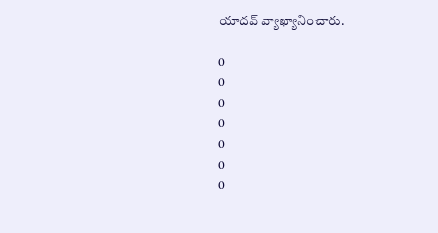యాదవ్ వ్యాఖ్యానించారు.

0
0
0
0
0
0
0